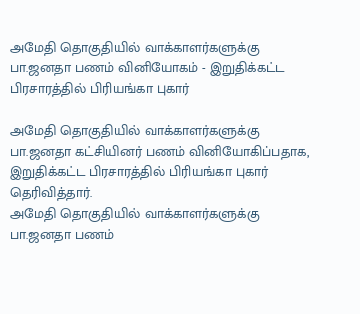அமேதி தொகுதியில் வாக்காளர்களுக்கு பா.ஜனதா பணம் வினியோகம் - இறுதிக்கட்ட பிரசாரத்தில் பிரியங்கா புகார்

அமேதி தொகுதியில் வாக்காளர்களுக்கு பா.ஜனதா கட்சியினர் பணம் வினியோகிப்பதாக, இறுதிக்கட்ட பிரசாரத்தில் பிரியங்கா புகார் தெரிவித்தார்.
அமேதி தொகுதியில் வாக்காளர்களுக்கு பா.ஜனதா பணம்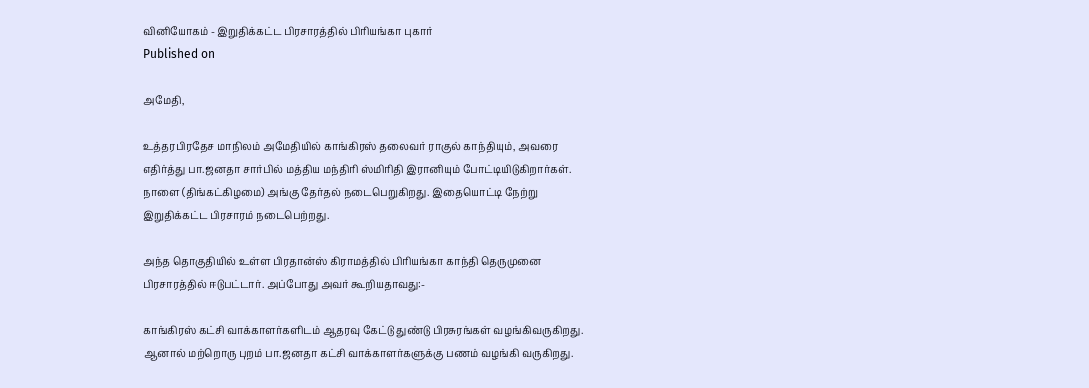வினியோகம் - இறுதிக்கட்ட பிரசாரத்தில் பிரியங்கா புகார்
Published on

அமேதி,

உத்தரபிரதேச மாநிலம் அமேதியில் காங்கிரஸ் தலைவர் ராகுல் காந்தியும், அவரை எதிர்த்து பா.ஜனதா சார்பில் மத்திய மந்திரி ஸ்மிரிதி இரானியும் போட்டியிடுகிறார்கள். நாளை (திங்கட்கிழமை) அங்கு தேர்தல் நடைபெறுகிறது. இதையொட்டி நேற்று இறுதிக்கட்ட பிரசாரம் நடைபெற்றது.

அந்த தொகுதியில் உள்ள பிரதான்ஸ் கிராமத்தில் பிரியங்கா காந்தி தெருமுனை பிரசாரத்தில் ஈடுபட்டார். அப்போது அவர் கூறியதாவது:-

காங்கிரஸ் கட்சி வாக்காளர்களிடம் ஆதரவு கேட்டு துண்டு பிரசுரங்கள் வழங்கிவருகிறது. ஆனால் மற்றொரு புறம் பா.ஜனதா கட்சி வாக்காளர்களுக்கு பணம் வழங்கி வருகிறது.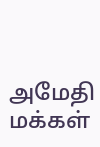அமேதி மக்கள்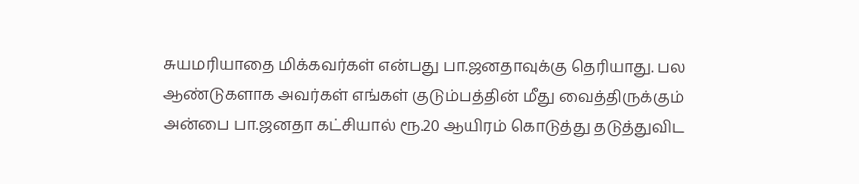சுயமரியாதை மிக்கவர்கள் என்பது பா.ஜனதாவுக்கு தெரியாது. பல ஆண்டுகளாக அவர்கள் எங்கள் குடும்பத்தின் மீது வைத்திருக்கும் அன்பை பா.ஜனதா கட்சியால் ரூ.20 ஆயிரம் கொடுத்து தடுத்துவிட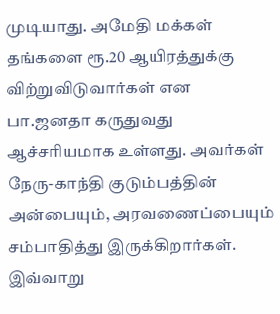முடியாது. அமேதி மக்கள் தங்களை ரூ.20 ஆயிரத்துக்கு விற்றுவிடுவார்கள் என பா.ஜனதா கருதுவது ஆச்சரியமாக உள்ளது. அவர்கள் நேரு-காந்தி குடும்பத்தின் அன்பையும், அரவணைப்பையும் சம்பாதித்து இருக்கிறார்கள். இவ்வாறு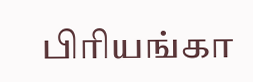பிரியங்கா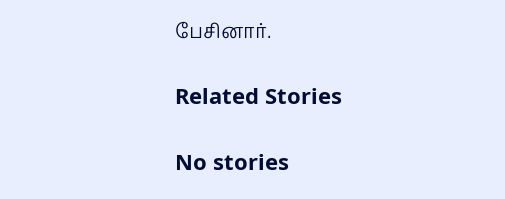பேசினார்.

Related Stories

No stories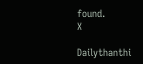found.
X

Dailythanthi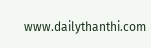www.dailythanthi.com